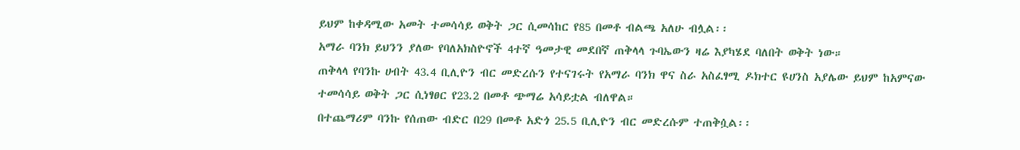ይህም ከቀዳሚው አመት ተመሳሳይ ወቅት ጋር ሲመሳከር የ85 በመቶ ብልጫ አለሁ ብሏል፡፡
አማራ ባንክ ይህንን ያለው የባለአክስዮኖች 4ተኛ ዓመታዊ መደበኛ ጠቅላላ ጉባኤውን ዛሬ እያካሄደ ባለበት ወቅት ነው።
ጠቅላላ የባንኩ ሀብት 43.4 ቢሊዮን ብር መድረሱን የተናገሩት የአማራ ባንክ ዋና ስራ አስፈፃሚ ዶክተር ዩሀንስ አያሌው ይህም ከአምናው ተመሳሳይ ወቅት ጋር ሲነፃፀር የ23.2 በመቶ ጭማሬ አሳይቷል ብለዋል።
በተጨማሪም ባንኩ የሰጠው ብድር በ29 በመቶ አድጎ 25.5 ቢሊዮን ብር መድረሱም ተጠቅሷል፡፡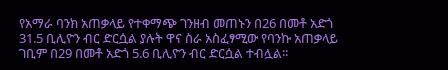የአማራ ባንክ አጠቃላይ የተቀማጭ ገንዘብ መጠኑን በ26 በመቶ አድጎ 31.5 ቢሊዮን ብር ድርሷል ያሉት ዋና ስራ አስፈፃሚው የባንኩ አጠቃላይ ገቢም በ29 በመቶ አድጎ 5.6 ቢሊዮን ብር ድርሷል ተብሏል፡፡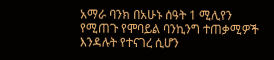አማራ ባንክ በአሁኑ ሰዓት 1 ሚሊየን የሚጠጉ የሞባይል ባንኪንግ ተጠቃሚዎች እንዳሉት የተናገረ ሲሆን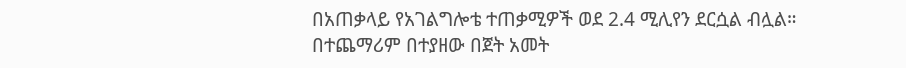በአጠቃላይ የአገልግሎቴ ተጠቃሚዎች ወደ 2.4 ሚሊየን ደርሷል ብሏል።
በተጨማሪም በተያዘው በጀት አመት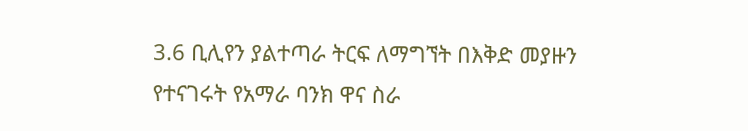3.6 ቢሊየን ያልተጣራ ትርፍ ለማግኘት በእቅድ መያዙን የተናገሩት የአማራ ባንክ ዋና ስራ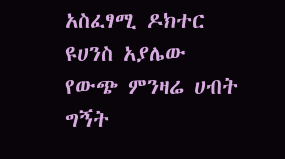አስፈፃሚ ዶክተር ዩሀንስ አያሌው የውጭ ምንዛሬ ሀብት ግኝት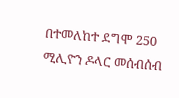በተመለከተ ደግሞ 250 ሚሊዮን ዶላር መሰብሰብ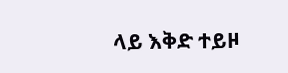ላይ እቅድ ተይዞ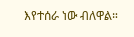እየተሰራ ነው ብለዋል።